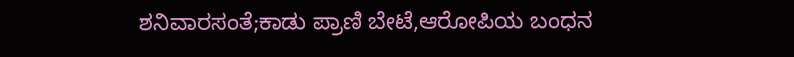ಶನಿವಾರಸಂತೆ;ಕಾಡು ಪ್ರಾಣಿ ಬೇಟೆ,ಆರೋಪಿಯ ಬಂಧನ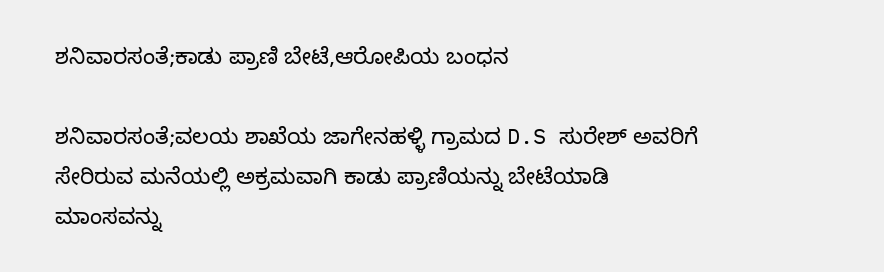ಶನಿವಾರಸಂತೆ;ಕಾಡು ಪ್ರಾಣಿ ಬೇಟೆ,ಆರೋಪಿಯ ಬಂಧನ

ಶನಿವಾರಸಂತೆ;ವಲಯ ಶಾಖೆಯ ಜಾಗೇನಹಳ್ಳಿ ಗ್ರಾಮದ D.S ಸುರೇಶ್ ಅವರಿಗೆ ಸೇರಿರುವ ಮನೆಯಲ್ಲಿ ಅಕ್ರಮವಾಗಿ ಕಾಡು ಪ್ರಾಣಿಯನ್ನು ಬೇಟೆಯಾಡಿ ಮಾಂಸವನ್ನು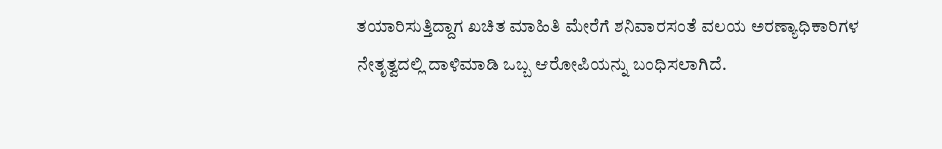ತಯಾರಿಸುತ್ತಿದ್ದಾಗ ಖಚಿತ ಮಾಹಿತಿ ಮೇರೆಗೆ ಶನಿವಾರಸಂತೆ ವಲಯ ಅರಣ್ಯಾಧಿಕಾರಿಗಳ ನೇತೃತ್ವದಲ್ಲಿ ದಾಳಿಮಾಡಿ ಒಬ್ಬ ಆರೋಪಿಯನ್ನು ಬಂಧಿಸಲಾಗಿದೆ.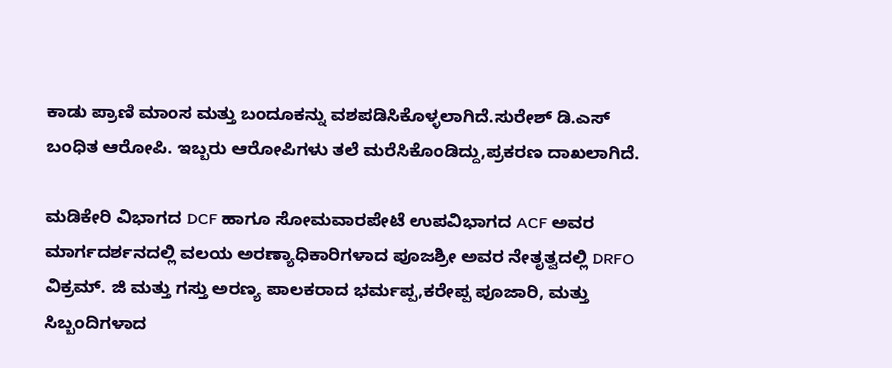ಕಾಡು ಪ್ರಾಣಿ ಮಾಂಸ ಮತ್ತು ಬಂದೂಕನ್ನು ವಶಪಡಿಸಿಕೊಳ್ಳಲಾಗಿದೆ.ಸುರೇಶ್ ಡಿ.ಎಸ್ ಬಂಧಿತ ಆರೋಪಿ. ಇಬ್ಬರು ಆರೋಪಿಗಳು‌‌ ತಲೆ ಮರೆಸಿಕೊಂಡಿದ್ದು,ಪ್ರಕರಣ ದಾಖಲಾಗಿದೆ.

ಮಡಿಕೇರಿ ವಿಭಾಗದ DCF ಹಾಗೂ ಸೋಮವಾರಪೇಟೆ ಉಪವಿಭಾಗದ ACF ಅವರ ಮಾರ್ಗದರ್ಶನದಲ್ಲಿ ವಲಯ ಅರಣ್ಯಾಧಿಕಾರಿಗಳಾದ ಪೂಜಶ್ರೀ ಅವರ ನೇತೃತ್ವದಲ್ಲಿ DRFO ವಿಕ್ರಮ್. ಜಿ ಮತ್ತು ಗಸ್ತು ಅರಣ್ಯ ಪಾಲಕರಾದ ಭರ್ಮಪ್ಪ,ಕರೇಪ್ಪ ಪೂಜಾರಿ, ಮತ್ತು ಸಿಬ್ಬಂದಿಗಳಾದ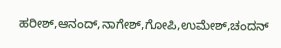ಹರೀಶ್,ಆನಂದ್,ನಾಗೇಶ್,ಗೋಪಿ,ಉಮೇಶ್,ಚಂದನ್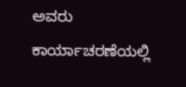ಅವರು ಕಾರ್ಯಾಚರಣೆಯಲ್ಲಿ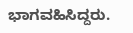ಭಾಗವಹಿಸಿದ್ದರು.